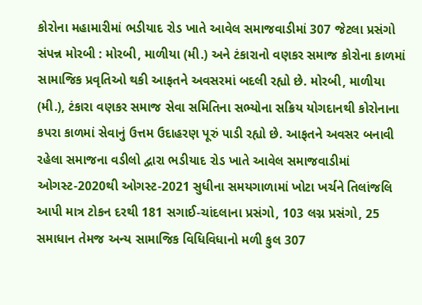કોરોના મહામારીમાં ભડીયાદ રોડ ખાતે આવેલ સમાજવાડીમાં 307 જેટલા પ્રસંગો સંપન્ન મોરબી : મોરબી, માળીયા (મી.) અને ટંકારાનો વણકર સમાજ કોરોના કાળમાં સામાજિક પ્રવૃતિઓ થકી આફતને અવસરમાં બદલી રહ્યો છે. મોરબી, માળીયા (મી.), ટંકારા વણકર સમાજ સેવા સમિતિના સભ્યોના સક્રિય યોગદાનથી કોરોનાના કપરા કાળમાં સેવાનું ઉત્તમ ઉદાહરણ પૂરું પાડી રહ્યો છે. આફતને અવસર બનાવી રહેલા સમાજના વડીલો દ્વારા ભડીયાદ રોડ ખાતે આવેલ સમાજવાડીમાં ઓગસ્ટ-2020થી ઓગસ્ટ-2021 સુધીના સમયગાળામાં ખોટા ખર્ચને તિલાંજલિ આપી માત્ર ટોકન દરથી 181 સગાઈ-ચાંદલાના પ્રસંગો, 103 લગ્ન પ્રસંગો, 25 સમાધાન તેમજ અન્ય સામાજિક વિધિવિધાનો મળી કુલ 307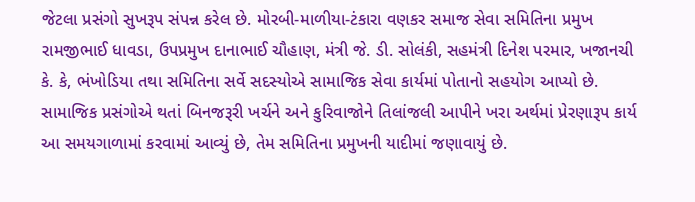જેટલા પ્રસંગો સુખરૂપ સંપન્ન કરેલ છે. મોરબી-માળીયા-ટંકારા વણકર સમાજ સેવા સમિતિના પ્રમુખ રામજીભાઈ ધાવડા, ઉપપ્રમુખ દાનાભાઈ ચૌહાણ, મંત્રી જે. ડી. સોલંકી, સહમંત્રી દિનેશ પરમાર, ખજાનચી કે. કે, ભંખોડિયા તથા સમિતિના સર્વે સદસ્યોએ સામાજિક સેવા કાર્યમાં પોતાનો સહયોગ આપ્યો છે. સામાજિક પ્રસંગોએ થતાં બિનજરૂરી ખર્ચને અને કુરિવાજોને તિલાંજલી આપીને ખરા અર્થમાં પ્રેરણારૂપ કાર્ય આ સમયગાળામાં કરવામાં આવ્યું છે, તેમ સમિતિના પ્રમુખની યાદીમાં જણાવાયું છે.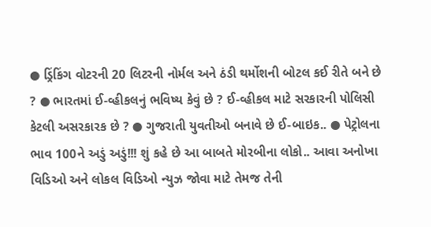● ડ્રિંકિંગ વોટરની 20 લિટરની નોર્મલ અને ઠંડી થર્મોશની બોટલ કઈ રીતે બને છે ? ● ભારતમાં ઈ-વ્હીકલનું ભવિષ્ય કેવું છે ? ઈ-વ્હીકલ માટે સરકારની પોલિસી કેટલી અસરકારક છે ? ● ગુજરાતી યુવતીઓ બનાવે છે ઈ-બાઇક.. ● પેટ્રોલના ભાવ 100ને અડું અડું!!! શું કહે છે આ બાબતે મોરબીના લોકો.. આવા અનોખા વિડિઓ અને લોકલ વિડિઓ ન્યુઝ જોવા માટે તેમજ તેની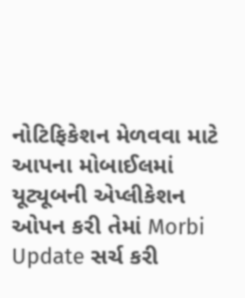નોટિફિકેશન મેળવવા માટે આપના મોબાઈલમાં યૂટ્યૂબની એપ્લીકેશન ઓપન કરી તેમાં Morbi Update સર્ચ કરી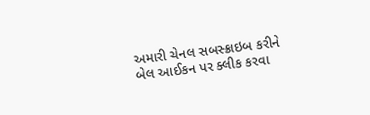અમારી ચેનલ સબસ્ક્રાઇબ કરીને બેલ આઈકન પર ક્લીક કરવા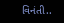વિનંતી..